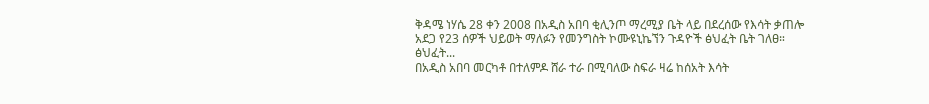ቅዳሜ ነሃሴ 28 ቀን 2008 በአዲስ አበባ ቂሊንጦ ማረሚያ ቤት ላይ በደረሰው የእሳት ቃጠሎ አደጋ የ23 ሰዎች ህይወት ማለፉን የመንግስት ኮሙዩኒኬኘን ጉዳዮች ፅህፈት ቤት ገለፀ። ፅህፈት...
በአዲስ አበባ መርካቶ በተለምዶ ሸራ ተራ በሚባለው ስፍራ ዛሬ ከሰአት እሳት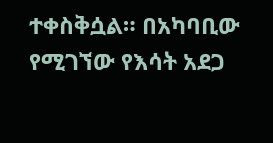ተቀስቅሷል። በአካባቢው የሚገኘው የእሳት አደጋ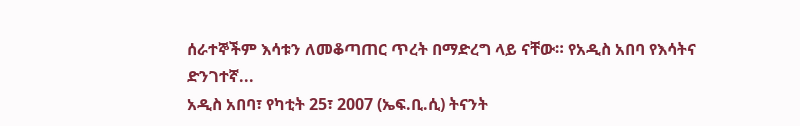ሰራተኞችም እሳቱን ለመቆጣጠር ጥረት በማድረግ ላይ ናቸው። የአዲስ አበባ የእሳትና ድንገተኛ...
አዲስ አበባ፣ የካቲት 25፣ 2007 (ኤፍ.ቢ.ሲ) ትናንት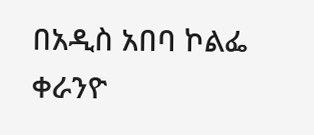በአዲስ አበባ ኮልፌ ቀራንዮ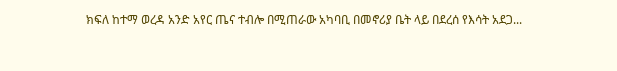ክፍለ ከተማ ወረዳ አንድ አየር ጤና ተብሎ በሚጠራው አካባቢ በመኖሪያ ቤት ላይ በደረሰ የእሳት አደጋ...